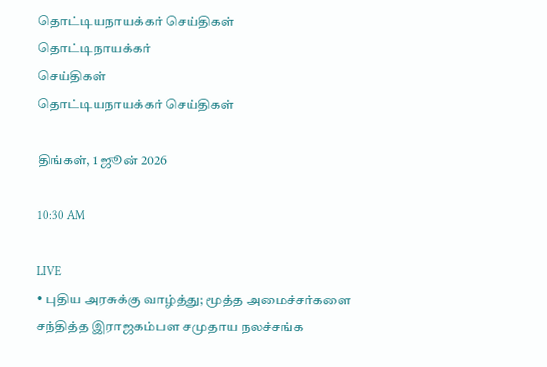தொட்டியநாயக்கர் செய்திகள்
தொட்டிநாயக்கர்
செய்திகள்
தொட்டியநாயக்கர் செய்திகள்

திங்கள், 1 ஜூன் 2026

10:30 AM

LIVE
• புதிய அரசுக்கு வாழ்த்து; மூத்த அமைச்சர்களை சந்தித்த இராஜகம்பள சமுதாய நலச்சங்க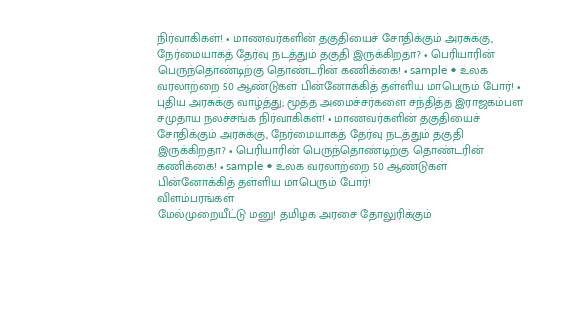நிர்வாகிகள்! • மாணவர்களின் தகுதியைச் சோதிக்கும் அரசுக்கு, நேர்மையாகத் தேர்வு நடத்தும் தகுதி இருக்கிறதா? • பெரியாரின் பெருந்தொண்டிற்கு தொண்டரின் கணிக்கை! • sample • உலக வரலாற்றை 50 ஆண்டுகள் பின்னோக்கித் தள்ளிய மாபெரும் போர்! • புதிய அரசுக்கு வாழ்த்து; மூத்த அமைச்சர்களை சந்தித்த இராஜகம்பள சமுதாய நலச்சங்க நிர்வாகிகள்! • மாணவர்களின் தகுதியைச் சோதிக்கும் அரசுக்கு, நேர்மையாகத் தேர்வு நடத்தும் தகுதி இருக்கிறதா? • பெரியாரின் பெருந்தொண்டிற்கு தொண்டரின் கணிக்கை! • sample • உலக வரலாற்றை 50 ஆண்டுகள் பின்னோக்கித் தள்ளிய மாபெரும் போர்!
விளம்பரங்கள்
மேல்முறையீட்டு மனு! தமிழக அரசை தோலுரிக்கும்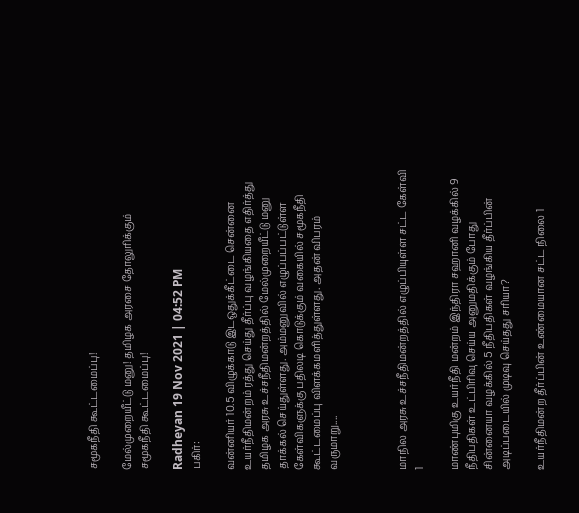சமூகநீதி கூட்டமைப்பு!

மேல்முறையீட்டு மனு! தமிழக அரசை தோலுரிக்கும் சமூகநீதி கூட்டமைப்பு!

Radheyan 19 Nov 2021 | 04:52 PM
பகிர்:

வன்னியர் 10.5 விழுக்காடு இடஒதுக்கீட்டை சென்னை உயர்நீதிமன்றம் ரத்து செய்து தீர்ப்பு வழங்கியதை எதிர்த்து தமிழக அரசு உச்சநீதிமன்றத்தில் மேல்முறையீட்டு மனு தாக்கல் செய்துள்ளது. அம்மனுவில் எழுப்பப்பட்டுள்ள கேள்விகளுக்கு பதிலடி கொடுக்கும் வகையில் சமூகநீதி கூட்டமைப்பு விளக்கமளித்துள்ளது. அதன் விபரம் வருமாறு....



மாநில அரசு உச்சநீதிமன்றத்தில் எழுப்பியுள்ள சட்ட கேள்வி 1

மாண்புமிகு உயர்நீதி மன்றம் இந்திரா சஹானி வழக்கில் 9 நீதிபதிகள் உட்பிரிவு செய்ய அனுமதிக்கும் போது சின்னையா வழக்கில் 5 நீதிபதிகள் வழங்கிய தீர்ப்பின் அடிப்படையில் முடிவு செய்தது சரியா?

உயர்நீதிமன்ற தீர்ப்பின் உண்மையான சட்ட நிலை 1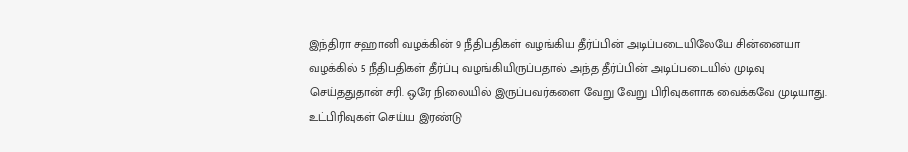இந்திரா சஹானி வழக்கின் 9 நீதிபதிகள் வழங்கிய தீர்ப்பின் அடிப்படையிலேயே சின்னையா வழக்கில் 5 நீதிபதிகள் தீர்ப்பு வழங்கியிருப்பதால் அந்த தீர்ப்பின் அடிப்படையில் முடிவு செய்ததுதான் சரி. ஒரே நிலையில் இருப்பவர்களை வேறு வேறு பிரிவுகளாக வைக்கவே முடியாது. உட்பிரிவுகள் செய்ய இரண்டு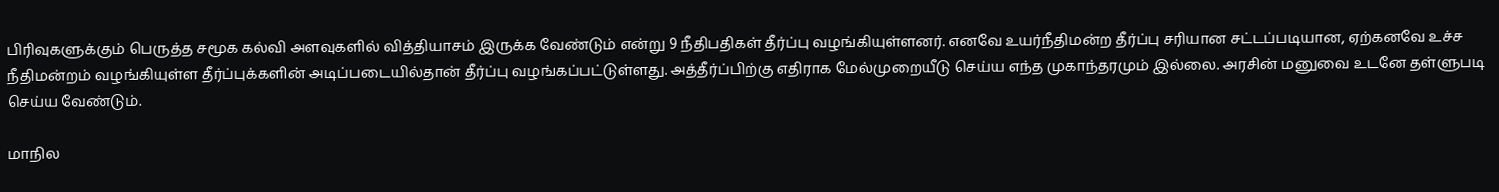பிரிவுகளுக்கும் பெருத்த சமூக கல்வி அளவுகளில் வித்தியாசம் இருக்க வேண்டும் என்று 9 நீதிபதிகள் தீர்ப்பு வழங்கியுள்ளனர். எனவே உயர்நீதிமன்ற தீர்ப்பு சரியான சட்டப்படியான, ஏற்கனவே உச்ச நீதிமன்றம் வழங்கியுள்ள தீர்ப்புக்களின் அடிப்படையில்தான் தீர்ப்பு வழங்கப்பட்டுள்ளது. அத்தீர்ப்பிற்கு எதிராக மேல்முறையீடு செய்ய எந்த முகாந்தரமும் இல்லை. அரசின் மனுவை உடனே தள்ளுபடி செய்ய வேண்டும்.

மாநில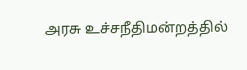அரசு உச்சநீதிமன்றத்தில்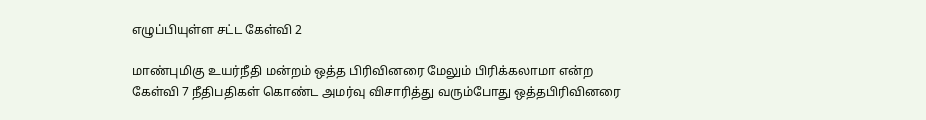எழுப்பியுள்ள சட்ட கேள்வி 2

மாண்புமிகு உயர்நீதி மன்றம் ஒத்த பிரிவினரை மேலும் பிரிக்கலாமா என்ற கேள்வி 7 நீதிபதிகள் கொண்ட அமர்வு விசாரித்து வரும்போது ஒத்தபிரிவினரை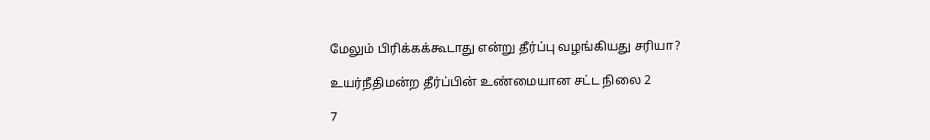மேலும் பிரிக்கக்கூடாது என்று தீர்ப்பு வழங்கியது சரியா?

உயர்நீதிமன்ற தீர்ப்பின் உண்மையான சட்ட நிலை 2

7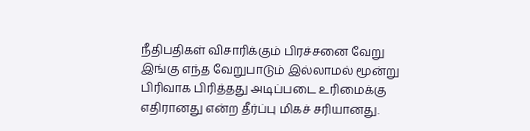நீதிபதிகள் விசாரிக்கும் பிரச்சனை வேறு இங்கு எந்த வேறுபாடும் இல்லாமல் மூன்று பிரிவாக பிரித்தது அடிப்படை உரிமைக்கு எதிரானது என்ற தீர்ப்பு மிகச் சரியானது.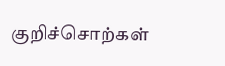குறிச்சொற்கள்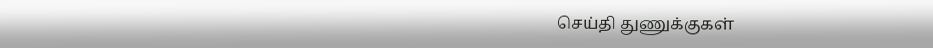செய்தி துணுக்குகள்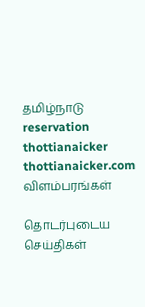தமிழ்நாடு reservation thottianaicker thottianaicker.com
விளம்பரங்கள்

தொடர்புடைய செய்திகள்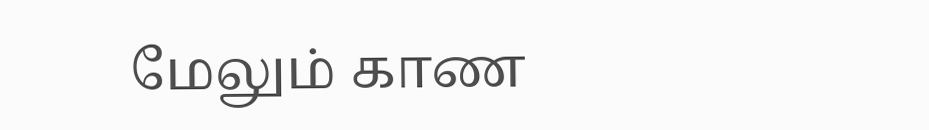மேலும் காண